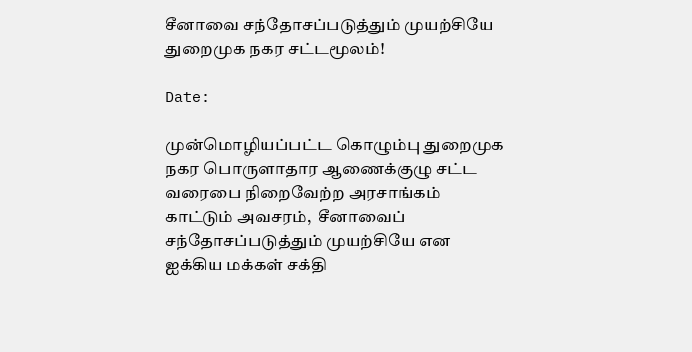சீனாவை சந்தோசப்படுத்தும் முயற்சியே துறைமுக நகர சட்டமூலம்!

Date:

முன்மொழியப்பட்ட கொழும்பு துறைமுக நகர பொருளாதார ஆணைக்குழு சட்ட வரைபை நிறைவேற்ற அரசாங்கம் காட்டும் அவசரம்,  சீனாவைப் சந்தோசப்படுத்தும் முயற்சியே என ஐக்கிய மக்கள் சக்தி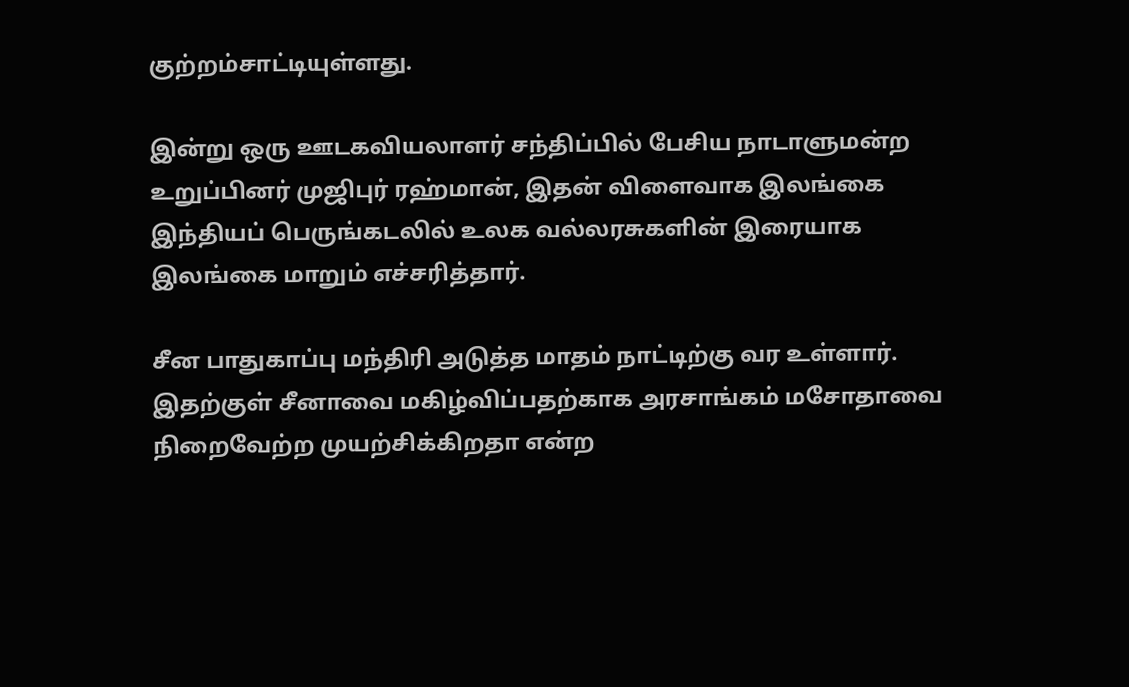குற்றம்சாட்டியுள்ளது.

இன்று ஒரு ஊடகவியலாளர் சந்திப்பில் பேசிய நாடாளுமன்ற உறுப்பினர் முஜிபுர் ரஹ்மான், இதன் விளைவாக இலங்கை இந்தியப் பெருங்கடலில் உலக வல்லரசுகளின் இரையாக இலங்கை மாறும் எச்சரித்தார்.

சீன பாதுகாப்பு மந்திரி அடுத்த மாதம் நாட்டிற்கு வர உள்ளார். இதற்குள் சீனாவை மகிழ்விப்பதற்காக அரசாங்கம் மசோதாவை நிறைவேற்ற முயற்சிக்கிறதா என்ற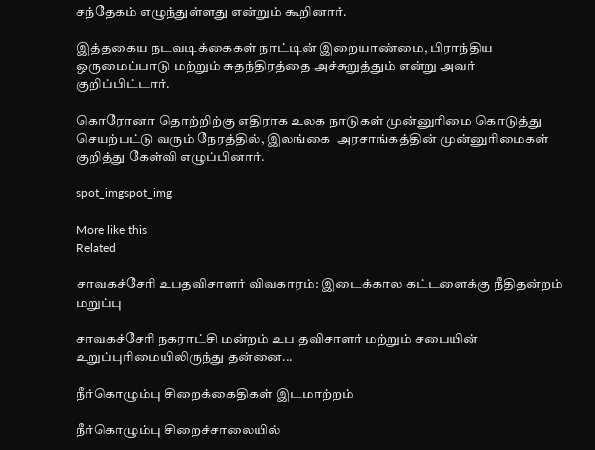சந்தேகம் எழுந்துள்ளது என்றும் கூறினார்.

இத்தகைய நடவடிக்கைகள் நாட்டின் இறையாண்மை, பிராந்திய ஒருமைப்பாடு மற்றும் சுதந்திரத்தை அச்சுறுத்தும் என்று அவர் குறிப்பிட்டார்.

கொரோனா தொற்றிற்கு எதிராக உலக நாடுகள் முன்னுரிமை கொடுத்து செயற்பட்டு வரும் நேரத்தில், இலங்கை  அரசாங்கத்தின் முன்னுரிமைகள் குறித்து கேள்வி எழுப்பினார்.

spot_imgspot_img

More like this
Related

சாவகச்சேரி உபதவிசாளர் விவகாரம்: இடைக்கால கட்டளைக்கு நீதிதன்றம் மறுப்பு

சாவகச்சேரி நகராட்சி மன்றம் உப தவிசாளர் மற்றும் சபையின் உறுப்புரிமையிலிருந்து தன்னை...

நீர்கொழும்பு சிறைக்கைதிகள் இடமாற்றம்

நீர்கொழும்பு சிறைச்சாலையில்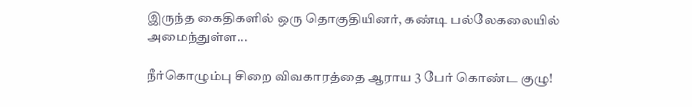இருந்த கைதிகளில் ஒரு தொகுதியினர், கண்டி பல்லேகலையில் அமைந்துள்ள...

நீர்கொழும்பு சிறை விவகாரத்தை ஆராய 3 பேர் கொண்ட குழு!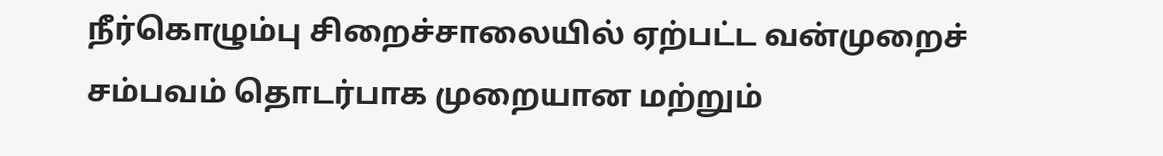நீர்கொழும்பு சிறைச்சாலையில் ஏற்பட்ட வன்முறைச் சம்பவம் தொடர்பாக முறையான மற்றும்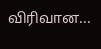விரிவான...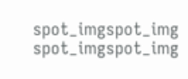spot_imgspot_img
spot_imgspot_img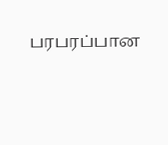பரபரப்பான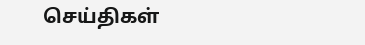செய்திகள்